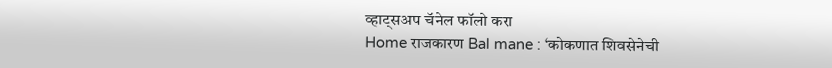व्हाट्सअप चॅनेल फॉलो करा
Home राजकारण Bal mane : ‘कोकणात शिवसेनेची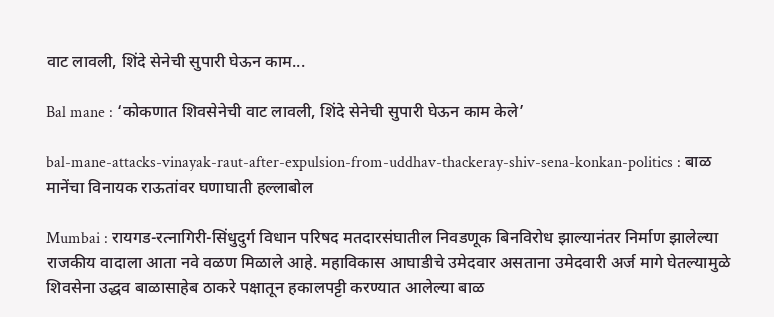वाट लावली, शिंदे सेनेची सुपारी घेऊन काम...

Bal mane : ‘कोकणात शिवसेनेची वाट लावली, शिंदे सेनेची सुपारी घेऊन काम केले’

bal-mane-attacks-vinayak-raut-after-expulsion-from-uddhav-thackeray-shiv-sena-konkan-politics : बाळ मानेंचा विनायक राऊतांवर घणाघाती हल्लाबोल

Mumbai : रायगड-रत्नागिरी-सिंधुदुर्ग विधान परिषद मतदारसंघातील निवडणूक बिनविरोध झाल्यानंतर निर्माण झालेल्या राजकीय वादाला आता नवे वळण मिळाले आहे. महाविकास आघाडीचे उमेदवार असताना उमेदवारी अर्ज मागे घेतल्यामुळे शिवसेना उद्धव बाळासाहेब ठाकरे पक्षातून हकालपट्टी करण्यात आलेल्या बाळ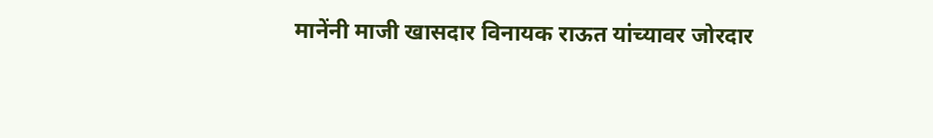मानेंनी माजी खासदार विनायक राऊत यांच्यावर जोरदार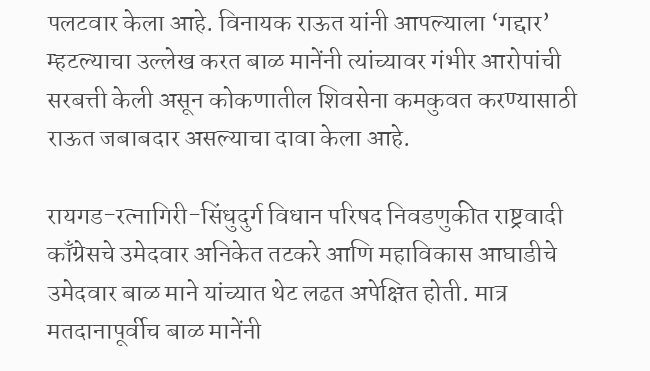पलटवार केला आहे. विनायक राऊत यांनी आपल्याला ‘गद्दार’ म्हटल्याचा उल्लेख करत बाळ मानेंनी त्यांच्यावर गंभीर आरोपांची सरबत्ती केली असून कोकणातील शिवसेना कमकुवत करण्यासाठी राऊत जबाबदार असल्याचा दावा केला आहे.

रायगड-रत्नागिरी-सिंधुदुर्ग विधान परिषद निवडणुकीत राष्ट्रवादी काँग्रेसचे उमेदवार अनिकेत तटकरे आणि महाविकास आघाडीचे उमेदवार बाळ माने यांच्यात थेट लढत अपेक्षित होती. मात्र मतदानापूर्वीच बाळ मानेंनी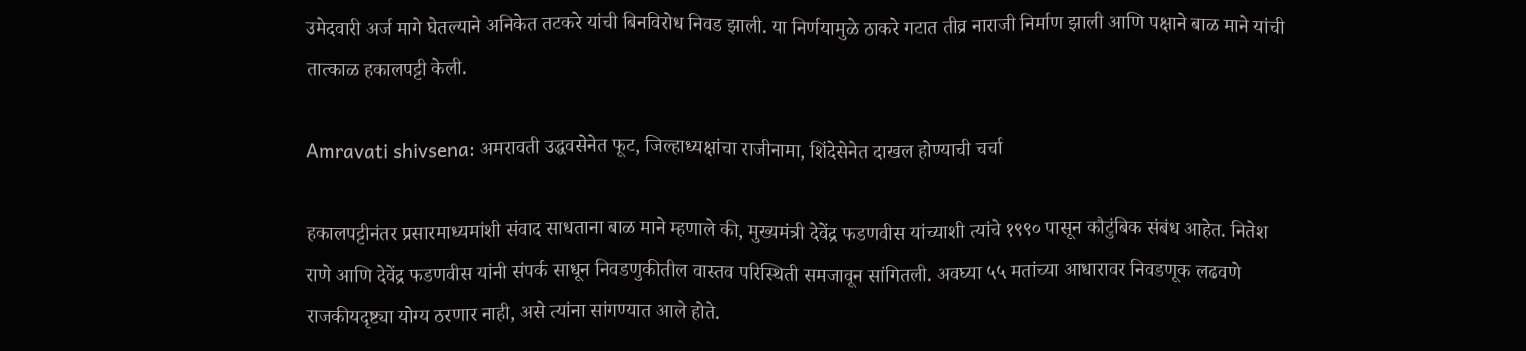उमेदवारी अर्ज मागे घेतल्याने अनिकेत तटकरे यांची बिनविरोध निवड झाली. या निर्णयामुळे ठाकरे गटात तीव्र नाराजी निर्माण झाली आणि पक्षाने बाळ माने यांची तात्काळ हकालपट्टी केली.

Amravati shivsena: अमरावती उद्धवसेनेत फूट, जिल्हाध्यक्षांचा राजीनामा, शिंदेसेनेत दाखल होण्याची चर्चा

हकालपट्टीनंतर प्रसारमाध्यमांशी संवाद साधताना बाळ माने म्हणाले की, मुख्यमंत्री देवेंद्र फडणवीस यांच्याशी त्यांचे १९९० पासून कौटुंबिक संबंध आहेत. नितेश राणे आणि देवेंद्र फडणवीस यांनी संपर्क साधून निवडणुकीतील वास्तव परिस्थिती समजावून सांगितली. अवघ्या ५५ मतांच्या आधारावर निवडणूक लढवणे राजकीयदृष्ट्या योग्य ठरणार नाही, असे त्यांना सांगण्यात आले होते.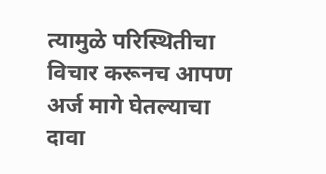त्यामुळे परिस्थितीचा विचार करूनच आपण अर्ज मागे घेतल्याचा दावा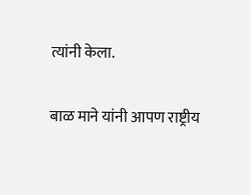त्यांनी केला.

बाळ माने यांनी आपण राष्ट्रीय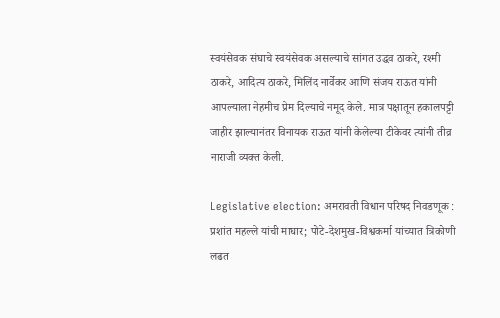स्वयंसेवक संघाचे स्वयंसेवक असल्याचे सांगत उद्धव ठाकरे, रश्मी ठाकरे, आदित्य ठाकरे, मिलिंद नार्वेकर आणि संजय राऊत यांनी आपल्याला नेहमीच प्रेम दिल्याचे नमूद केले. मात्र पक्षातून हकालपट्टी जाहीर झाल्यानंतर विनायक राऊत यांनी केलेल्या टीकेवर त्यांनी तीव्र नाराजी व्यक्त केली.

Legislative election: अमरावती विधान परिषद निवडणूक : प्रशांत महल्ले यांची माघार; पोटे-देशमुख-विश्वकर्मा यांच्यात त्रिकोणी लढत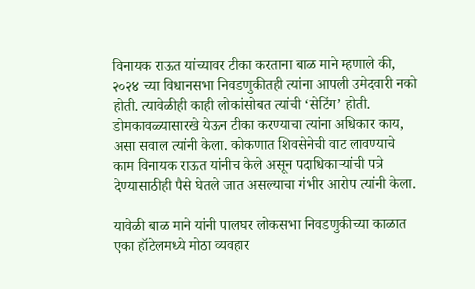विनायक राऊत यांच्यावर टीका करताना बाळ माने म्हणाले की, २०२४ च्या विधानसभा निवडणुकीतही त्यांना आपली उमेदवारी नको होती. त्यावेळीही काही लोकांसोबत त्यांची ‘सेटिंग’ होती. डोमकावळ्यासारखे येऊन टीका करण्याचा त्यांना अधिकार काय, असा सवाल त्यांनी केला. कोकणात शिवसेनेची वाट लावण्याचे काम विनायक राऊत यांनीच केले असून पदाधिकाऱ्यांची पत्रे देण्यासाठीही पैसे घेतले जात असल्याचा गंभीर आरोप त्यांनी केला.

यावेळी बाळ माने यांनी पालघर लोकसभा निवडणुकीच्या काळात एका हॉटेलमध्ये मोठा व्यवहार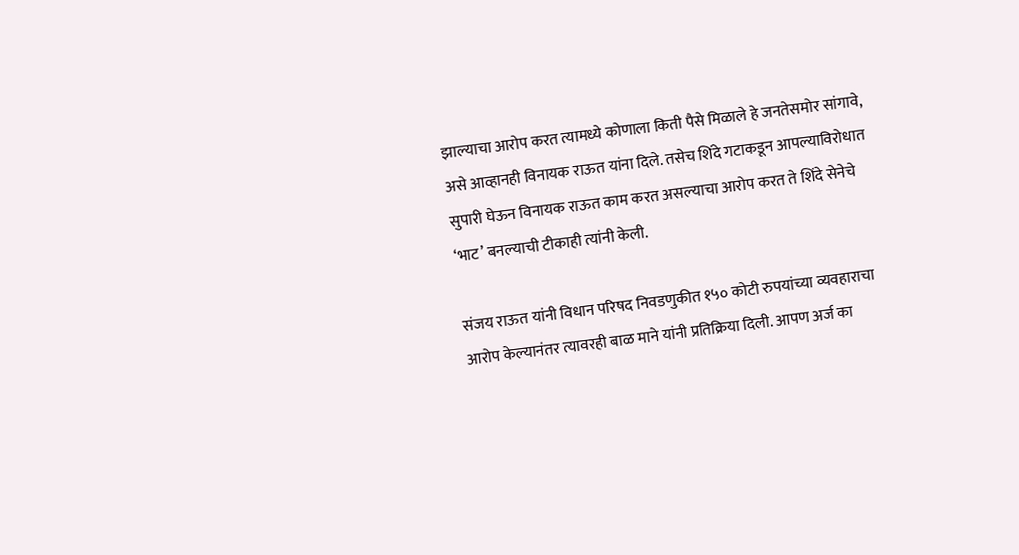झाल्याचा आरोप करत त्यामध्ये कोणाला किती पैसे मिळाले हे जनतेसमोर सांगावे, असे आव्हानही विनायक राऊत यांना दिले. तसेच शिंदे गटाकडून आपल्याविरोधात सुपारी घेऊन विनायक राऊत काम करत असल्याचा आरोप करत ते शिंदे सेनेचे ‘भाट’ बनल्याची टीकाही त्यांनी केली.

संजय राऊत यांनी विधान परिषद निवडणुकीत १५० कोटी रुपयांच्या व्यवहाराचा आरोप केल्यानंतर त्यावरही बाळ माने यांनी प्रतिक्रिया दिली. आपण अर्ज का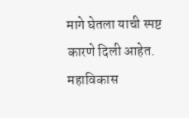मागे घेतला याची स्पष्ट कारणे दिली आहेत. महाविकास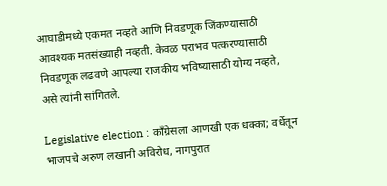आघाडीमध्ये एकमत नव्हते आणि निवडणूक जिंकण्यासाठी आवश्यक मतसंख्याही नव्हती. केवळ पराभव पत्करण्यासाठी निवडणूक लढवणे आपल्या राजकीय भविष्यासाठी योग्य नव्हते, असे त्यांनी सांगितले.

Legislative election : काँग्रेसला आणखी एक धक्का; वर्धेतून भाजपचे अरुण लखानी अविरोध, नागपुरात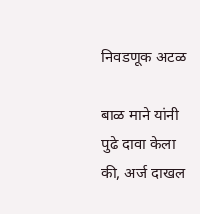निवडणूक अटळ

बाळ माने यांनी पुढे दावा केला की, अर्ज दाखल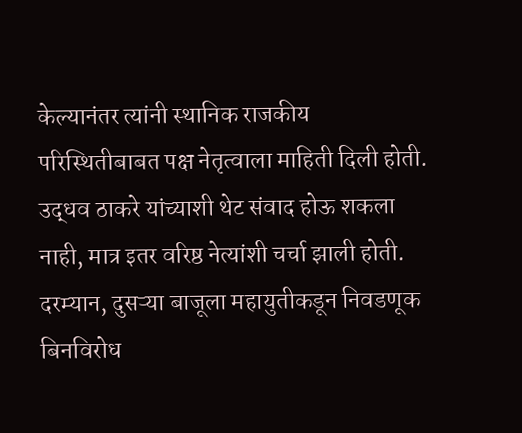केल्यानंतर त्यांनी स्थानिक राजकीय परिस्थितीबाबत पक्ष नेतृत्वाला माहिती दिली होती. उद्धव ठाकरे यांच्याशी थेट संवाद होऊ शकला नाही, मात्र इतर वरिष्ठ नेत्यांशी चर्चा झाली होती. दरम्यान, दुसऱ्या बाजूला महायुतीकडून निवडणूक बिनविरोध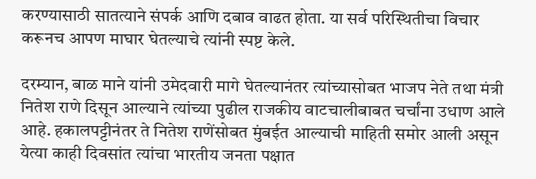करण्यासाठी सातत्याने संपर्क आणि दबाव वाढत होता. या सर्व परिस्थितीचा विचार करूनच आपण माघार घेतल्याचे त्यांनी स्पष्ट केले.

दरम्यान, बाळ माने यांनी उमेदवारी मागे घेतल्यानंतर त्यांच्यासोबत भाजप नेते तथा मंत्री नितेश राणे दिसून आल्याने त्यांच्या पुढील राजकीय वाटचालीबाबत चर्चांना उधाण आले आहे. हकालपट्टीनंतर ते नितेश राणेंसोबत मुंबईत आल्याची माहिती समोर आली असून येत्या काही दिवसांत त्यांचा भारतीय जनता पक्षात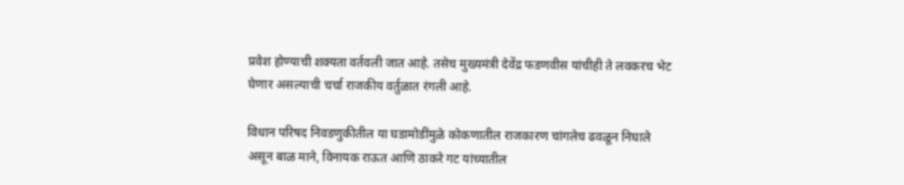प्रवेश होण्याची शक्यता वर्तवली जात आहे. तसेच मुख्यमंत्री देवेंद्र फडणवीस यांचीही ते लवकरच भेट घेणार असल्याची चर्चा राजकीय वर्तुळात रंगली आहे.

विधान परिषद निवडणुकीतील या घडामोडींमुळे कोकणातील राजकारण चांगलेच ढवळून निघाले असून बाळ माने, विनायक राऊत आणि ठाकरे गट यांच्यातील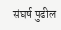संघर्ष पुढील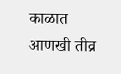काळात आणखी तीव्र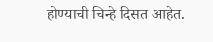होण्याची चिन्हे दिसत आहेत.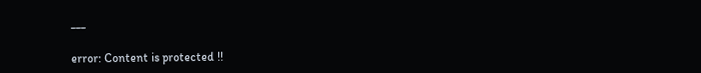___

error: Content is protected !!